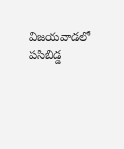విజయవాడలో పసిబిడ్డ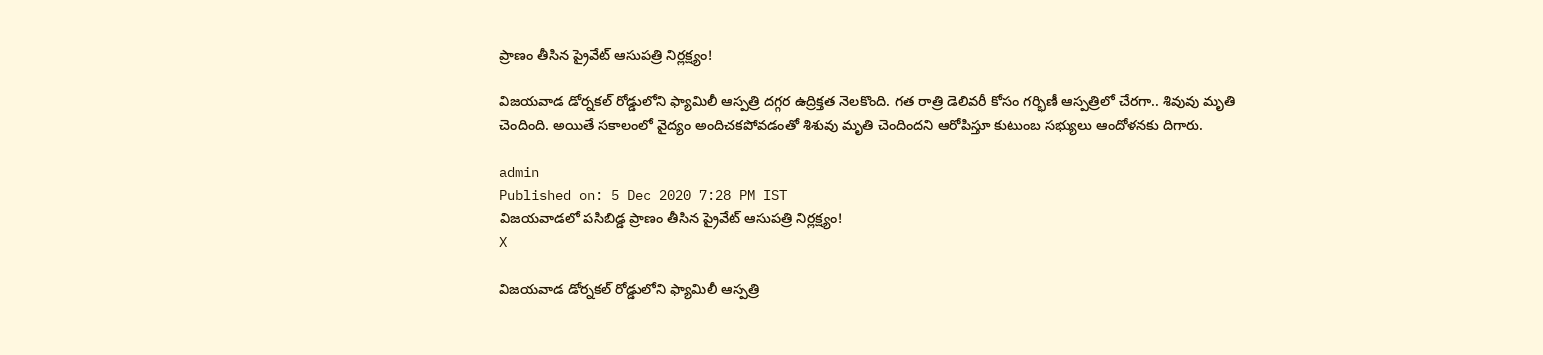ప్రాణం తీసిన ప్రైవేట్ ఆసుపత్రి నిర్లక్ష్యం!

విజయవాడ డోర్నకల్ రోడ్డులోని ఫ్యామిలీ ఆస్పత్రి దగ్గర ఉద్రిక్తత నెలకొంది. గత రాత్రి డెలివరీ కోసం గర్భిణీ ఆస్పత్రిలో చేరగా.. శివువు మృతి చెందింది. అయితే సకాలంలో వైద్యం అందిచకపోవడంతో శిశువు మృతి చెందిందని ఆరోపిస్తూ కుటుంబ సభ్యులు ఆందోళనకు దిగారు.

admin
Published on: 5 Dec 2020 7:28 PM IST
విజయవాడలో పసిబిడ్డ ప్రాణం తీసిన ప్రైవేట్ ఆసుపత్రి నిర్లక్ష్యం!
X

విజయవాడ డోర్నకల్ రోడ్డులోని ఫ్యామిలీ ఆస్పత్రి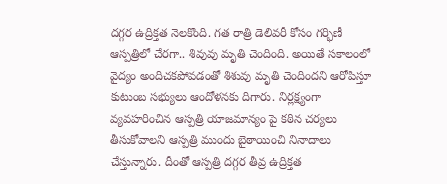దగ్గర ఉద్రిక్తత నెలకొంది. గత రాత్రి డెలివరీ కోసం గర్భిణీ ఆస్పత్రిలో చేరగా.. శివువు మృతి చెందింది. అయితే సకాలంలో వైద్యం అందిచకపోవడంతో శిశువు మృతి చెందిందని ఆరోపిస్తూ కుటుంబ సభ్యులు ఆందోళనకు దిగారు. నిర్లక్ష్యంగా వ్యవహరించిన ఆస్పత్రి యాజమాన్యం పై కఠిన చర్యలు తీసుకోవాలని ఆస్పత్రి ముందు బైఠాయించి నినాదాలు చేస్తున్నారు. దీంతో ఆస్పత్రి దగ్గర తీవ్ర ఉద్రిక్తత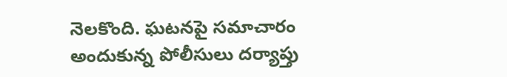నెలకొంది. ఘటనపై సమాచారం అందుకున్న పోలీసులు దర్యాప్తు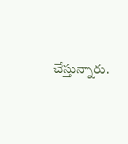చేస్తున్నారు.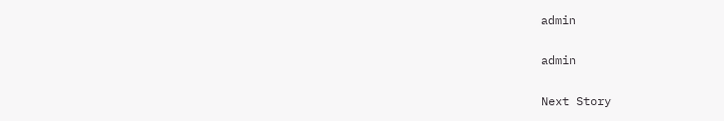admin

admin

Next Story